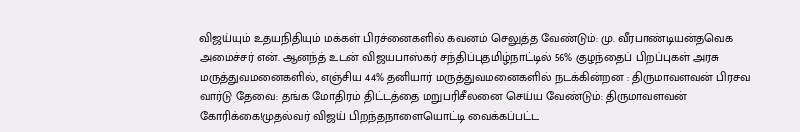விஜய்யும் உதயநிதியும் மக்கள் பிரச்னைகளில் கவனம் செலுத்த வேண்டும்: மு. வீரபாண்டியன்தவெக அமைச்சர் என். ஆனந்த் உடன் விஜயபாஸ்கர் சந்திப்புதமிழ்நாட்டில் 56% குழந்தைப் பிறப்புகள் அரசு மருத்துவமனைகளில், எஞ்சிய 44% தனியார் மருத்துவமனைகளில் நடக்கின்றன : திருமாவளவன் பிரசவ வார்டு தேவை: தங்க மோதிரம் திட்டத்தை மறுபரிசீலனை செய்ய வேண்டும்: திருமாவளவன் கோரிக்கை!முதல்வர் விஜய் பிறந்தநாளையொட்டி வைக்கப்பட்ட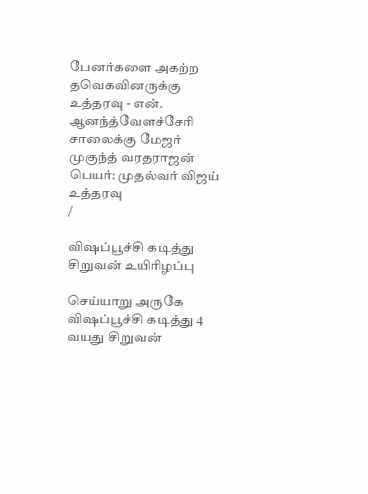பேனர்களை அகற்ற தவெகவினருக்கு உத்தரவு - என். ஆனந்த்வேளச்சேரி சாலைக்கு மேஜர் முகுந்த் வரதராஜன் பெயர்: முதல்வர் விஜய் உத்தரவு
/

விஷப்பூச்சி கடித்து சிறுவன் உயிரிழப்பு

செய்யாறு அருகே விஷப்பூச்சி கடித்து 4 வயது சிறுவன்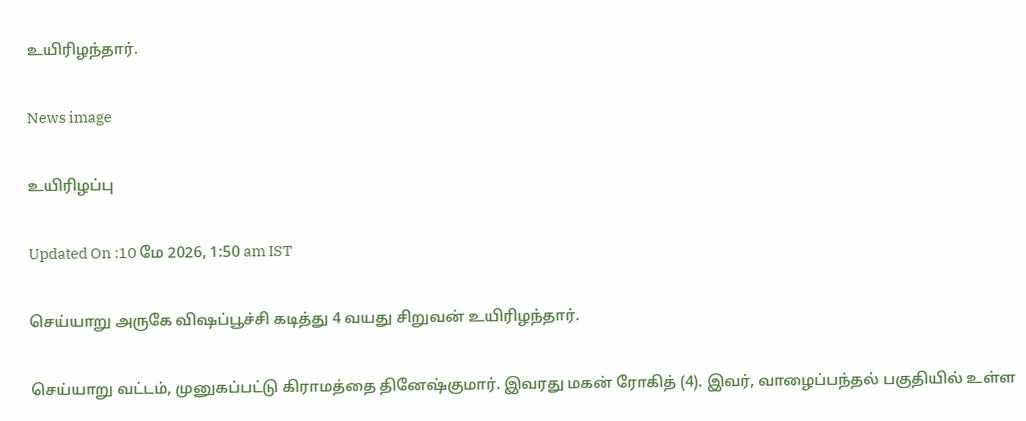உயிரிழந்தார்.

News image

உயிரிழப்பு

Updated On :10 மே 2026, 1:50 am IST

செய்யாறு அருகே விஷப்பூச்சி கடித்து 4 வயது சிறுவன் உயிரிழந்தார்.

செய்யாறு வட்டம், முனுகப்பட்டு கிராமத்தை தினேஷ்குமார். இவரது மகன் ரோகித் (4). இவர், வாழைப்பந்தல் பகுதியில் உள்ள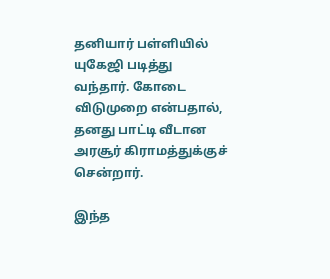தனியார் பள்ளியில் யுகேஜி படித்து வந்தார். கோடை விடுமுறை என்பதால், தனது பாட்டி வீடான அரசூர் கிராமத்துக்குச் சென்றார்.

இந்த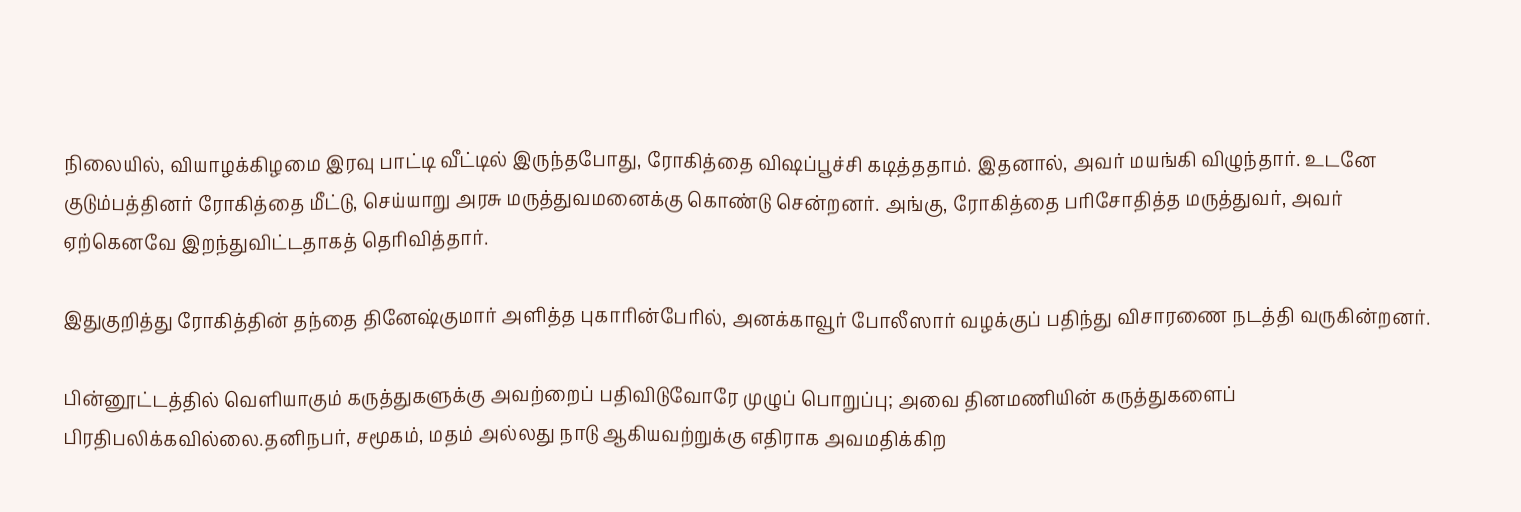நிலையில், வியாழக்கிழமை இரவு பாட்டி வீட்டில் இருந்தபோது, ரோகித்தை விஷப்பூச்சி கடித்ததாம். இதனால், அவர் மயங்கி விழுந்தார். உடனே குடும்பத்தினர் ரோகித்தை மீட்டு, செய்யாறு அரசு மருத்துவமனைக்கு கொண்டு சென்றனர். அங்கு, ரோகித்தை பரிசோதித்த மருத்துவர், அவர் ஏற்கெனவே இறந்துவிட்டதாகத் தெரிவித்தார்.

இதுகுறித்து ரோகித்தின் தந்தை தினேஷ்குமார் அளித்த புகாரின்பேரில், அனக்காவூர் போலீஸார் வழக்குப் பதிந்து விசாரணை நடத்தி வருகின்றனர்.

பின்னூட்டத்தில் வெளியாகும் கருத்துகளுக்கு அவற்றைப் பதிவிடுவோரே முழுப் பொறுப்பு; அவை தினமணியின் கருத்துகளைப் பிரதிபலிக்கவில்லை.தனிநபர், சமூகம், மதம் அல்லது நாடு ஆகியவற்றுக்கு எதிராக அவமதிக்கிற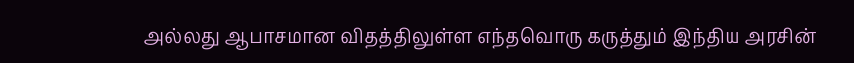அல்லது ஆபாசமான விதத்திலுள்ள எந்தவொரு கருத்தும் இந்திய அரசின்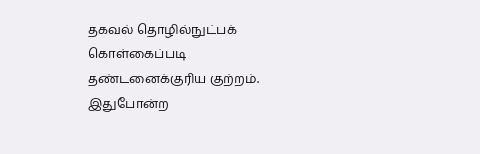தகவல் தொழில்நுட்பக் கொள்கைப்படி தண்டனைக்குரிய குற்றம். இதுபோன்ற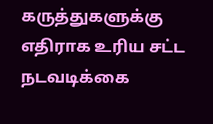கருத்துகளுக்கு எதிராக உரிய சட்ட நடவடிக்கை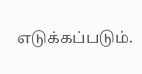எடுக்கப்படும்.